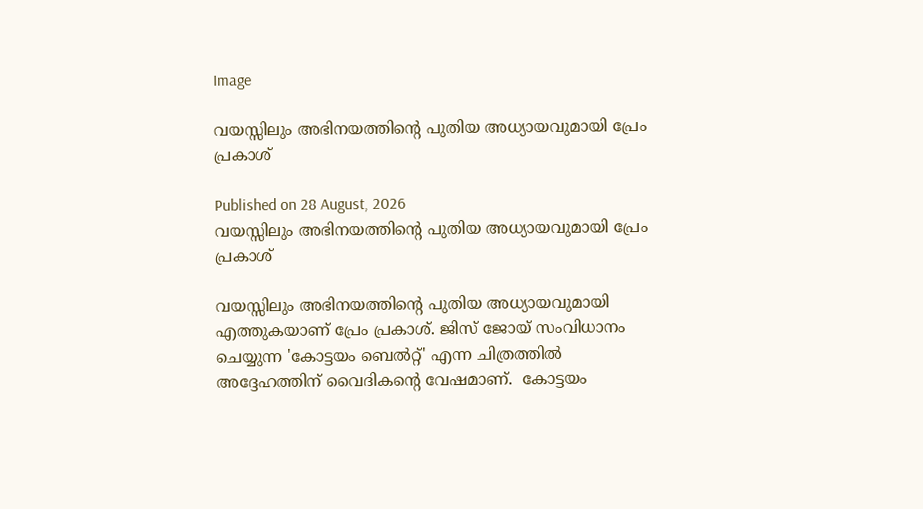Image

വയസ്സിലും അഭിനയത്തിന്റെ പുതിയ അധ്യായവുമായി പ്രേം പ്രകാശ്

Published on 28 August, 2026
വയസ്സിലും അഭിനയത്തിന്റെ പുതിയ അധ്യായവുമായി പ്രേം പ്രകാശ്

വയസ്സിലും അഭിനയത്തിന്റെ പുതിയ അധ്യായവുമായി എത്തുകയാണ് പ്രേം പ്രകാശ്. ജിസ് ജോയ് സംവിധാനം ചെയ്യുന്ന 'കോട്ടയം ബെൽറ്റ്' എന്ന ചിത്രത്തിൽ അദ്ദേഹത്തിന് വൈദികന്റെ വേഷമാണ്.  കോട്ടയം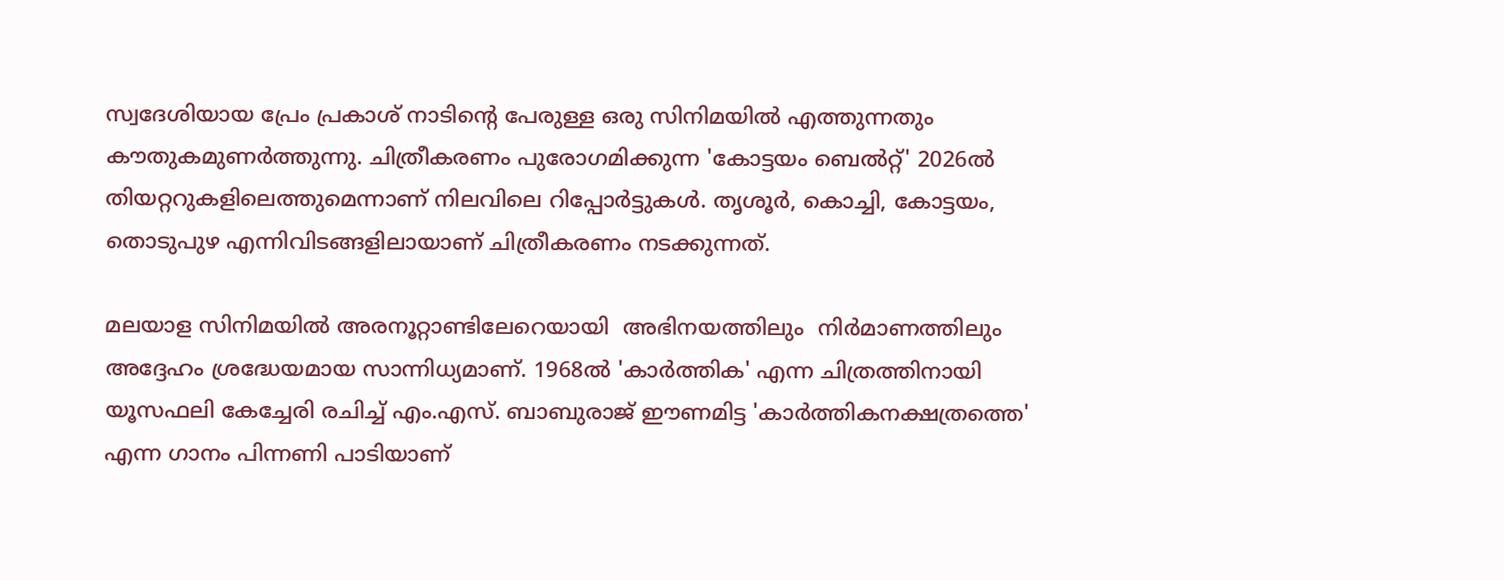സ്വദേശിയായ പ്രേം പ്രകാശ് നാടിന്റെ പേരുള്ള ഒരു സിനിമയിൽ എത്തുന്നതും കൗതുകമുണർത്തുന്നു. ചിത്രീകരണം പുരോഗമിക്കുന്ന 'കോട്ടയം ബെൽറ്റ്' 2026ൽ തിയറ്ററുകളിലെത്തുമെന്നാണ് നിലവിലെ റിപ്പോർട്ടുകൾ. തൃശൂർ, കൊച്ചി, കോട്ടയം, തൊടുപുഴ എന്നിവിടങ്ങളിലായാണ് ചിത്രീകരണം നടക്കുന്നത്.

മലയാള സിനിമയിൽ അരനൂറ്റാണ്ടിലേറെയായി  അഭിനയത്തിലും  നിർമാണത്തിലും അദ്ദേഹം ശ്രദ്ധേയമായ സാന്നിധ്യമാണ്. 1968ൽ 'കാർത്തിക' എന്ന ചിത്രത്തിനായി യൂസഫലി കേച്ചേരി രചിച്ച് എം.എസ്. ബാബുരാജ് ഈണമിട്ട 'കാർത്തികനക്ഷത്രത്തെ' എന്ന ഗാനം പിന്നണി പാടിയാണ്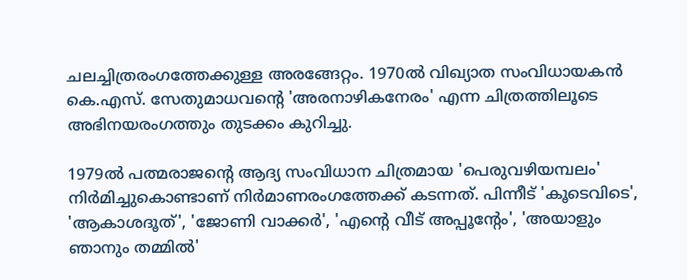ചലച്ചിത്രരംഗത്തേക്കുള്ള അരങ്ങേറ്റം. 1970ൽ വിഖ്യാത സംവിധായകൻ കെ.എസ്. സേതുമാധവന്റെ 'അരനാഴികനേരം' എന്ന ചിത്രത്തിലൂടെ അഭിനയരംഗത്തും തുടക്കം കുറിച്ചു.

1979ൽ പത്മരാജന്റെ ആദ്യ സംവിധാന ചിത്രമായ 'പെരുവഴിയമ്പലം' നിർമിച്ചുകൊണ്ടാണ് നിർമാണരംഗത്തേക്ക് കടന്നത്. പിന്നീട് 'കൂടെവിടെ', 'ആകാശദൂത്', 'ജോണി വാക്കർ', 'എന്റെ വീട് അപ്പൂന്റേം', 'അയാളും ഞാനും തമ്മിൽ'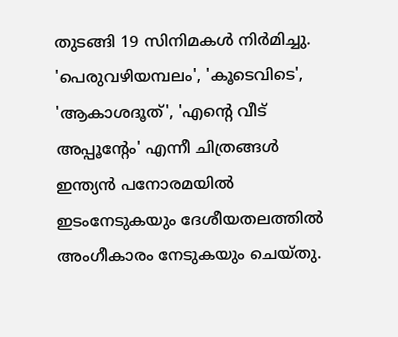തുടങ്ങി 19 സിനിമകൾ നിർമിച്ചു. 'പെരുവഴിയമ്പലം', 'കൂടെവിടെ', 'ആകാശദൂത്', 'എന്റെ വീട് അപ്പൂന്റേം' എന്നീ ചിത്രങ്ങൾ ഇന്ത്യൻ പനോരമയിൽ ഇടംനേടുകയും ദേശീയതലത്തിൽ അംഗീകാരം നേടുകയും ചെയ്തു.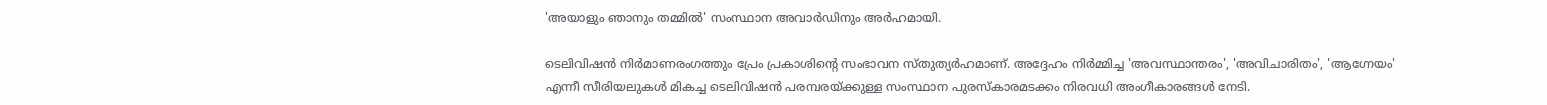'അയാളും ഞാനും തമ്മിൽ' സംസ്ഥാന അവാർഡിനും അർഹമായി.

ടെലിവിഷൻ നിർമാണരംഗത്തും പ്രേം പ്രകാശിന്റെ സംഭാവന സ്തുത്യർഹമാണ്. അദ്ദേഹം നിർമ്മിച്ച 'അവസ്ഥാന്തരം', 'അവിചാരിതം', 'ആഗ്നേയം' എന്നീ സീരിയലുകൾ മികച്ച ടെലിവിഷൻ പരമ്പരയ്ക്കുള്ള സംസ്ഥാന പുരസ്കാരമടക്കം നിരവധി അംഗീകാരങ്ങൾ നേടി.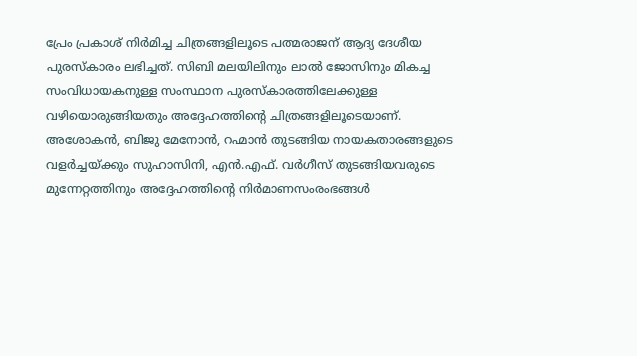പ്രേം പ്രകാശ് നിർമിച്ച ചിത്രങ്ങളിലൂടെ പത്മരാജന് ആദ്യ ദേശീയ പുരസ്കാരം ലഭിച്ചത്. സിബി മലയിലിനും ലാൽ ജോസിനും മികച്ച സംവിധായകനുള്ള സംസ്ഥാന പുരസ്കാരത്തിലേക്കുള്ള വഴിയൊരുങ്ങിയതും അദ്ദേഹത്തിന്റെ ചിത്രങ്ങളിലൂടെയാണ്. അശോകൻ, ബിജു മേനോൻ, റഹ്മാൻ തുടങ്ങിയ നായകതാരങ്ങളുടെ വളർച്ചയ്ക്കും സുഹാസിനി, എൻ.എഫ്. വർഗീസ് തുടങ്ങിയവരുടെ മുന്നേറ്റത്തിനും അദ്ദേഹത്തിന്റെ നിർമാണസംരംഭങ്ങൾ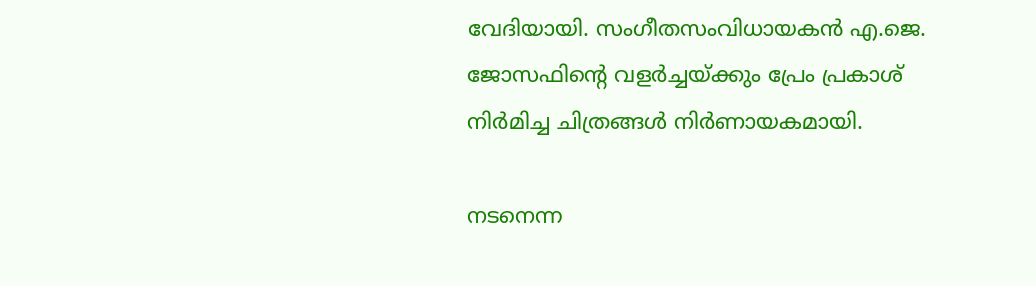വേദിയായി. സംഗീതസംവിധായകൻ എ.ജെ. ജോസഫിന്റെ വളർച്ചയ്ക്കും പ്രേം പ്രകാശ് നിർമിച്ച ചിത്രങ്ങൾ നിർണായകമായി.

നടനെന്ന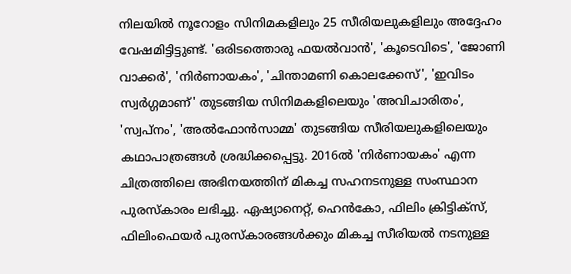നിലയിൽ നൂറോളം സിനിമകളിലും 25 സീരിയലുകളിലും അദ്ദേഹം വേഷമിട്ടിട്ടുണ്ട്. 'ഒരിടത്തൊരു ഫയൽവാൻ', 'കൂടെവിടെ', 'ജോണി വാക്കർ', 'നിർണായകം', 'ചിന്താമണി കൊലക്കേസ്', 'ഇവിടം സ്വർഗ്ഗമാണ്' തുടങ്ങിയ സിനിമകളിലെയും 'അവിചാരിതം', 'സ്വപ്നം', 'അൽഫോൻസാമ്മ' തുടങ്ങിയ സീരിയലുകളിലെയും കഥാപാത്രങ്ങൾ ശ്രദ്ധിക്കപ്പെട്ടു. 2016ൽ 'നിർണായകം' എന്ന ചിത്രത്തിലെ അഭിനയത്തിന് മികച്ച സഹനടനുള്ള സംസ്ഥാന പുരസ്കാരം ലഭിച്ചു. ഏഷ്യാനെറ്റ്, ഹെൻകോ, ഫിലിം ക്രിട്ടിക്സ്, ഫിലിംഫെയർ പുരസ്കാരങ്ങൾക്കും മികച്ച സീരിയൽ നടനുള്ള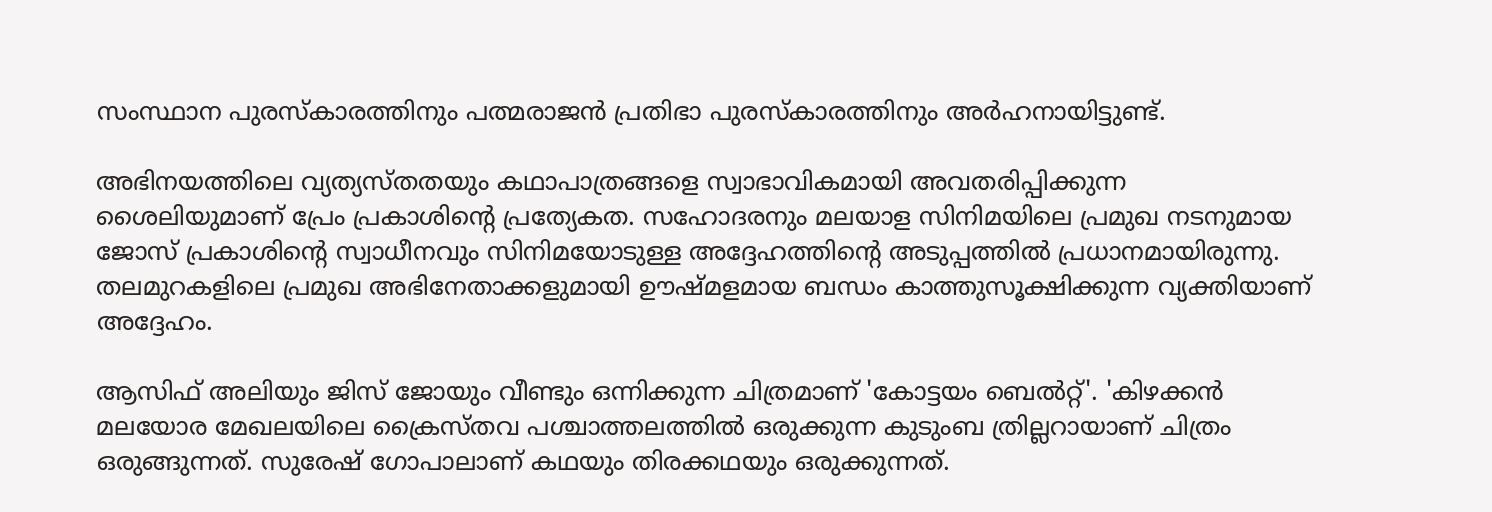സംസ്ഥാന പുരസ്കാരത്തിനും പത്മരാജൻ പ്രതിഭാ പുരസ്കാരത്തിനും അർഹനായിട്ടുണ്ട്.

അഭിനയത്തിലെ വ്യത്യസ്തതയും കഥാപാത്രങ്ങളെ സ്വാഭാവികമായി അവതരിപ്പിക്കുന്ന ശൈലിയുമാണ് പ്രേം പ്രകാശിന്റെ പ്രത്യേകത. സഹോദരനും മലയാള സിനിമയിലെ പ്രമുഖ നടനുമായ ജോസ് പ്രകാശിന്റെ സ്വാധീനവും സിനിമയോടുള്ള അദ്ദേഹത്തിന്റെ അടുപ്പത്തിൽ പ്രധാനമായിരുന്നു. തലമുറകളിലെ പ്രമുഖ അഭിനേതാക്കളുമായി ഊഷ്മളമായ ബന്ധം കാത്തുസൂക്ഷിക്കുന്ന വ്യക്തിയാണ് അദ്ദേഹം.

ആസിഫ് അലിയും ജിസ് ജോയും വീണ്ടും ഒന്നിക്കുന്ന ചിത്രമാണ് 'കോട്ടയം ബെൽറ്റ്'. 'കിഴക്കൻ മലയോര മേഖലയിലെ ക്രൈസ്തവ പശ്ചാത്തലത്തിൽ ഒരുക്കുന്ന കുടുംബ ത്രില്ലറായാണ് ചിത്രം ഒരുങ്ങുന്നത്. സുരേഷ് ഗോപാലാണ് കഥയും തിരക്കഥയും ഒരുക്കുന്നത്.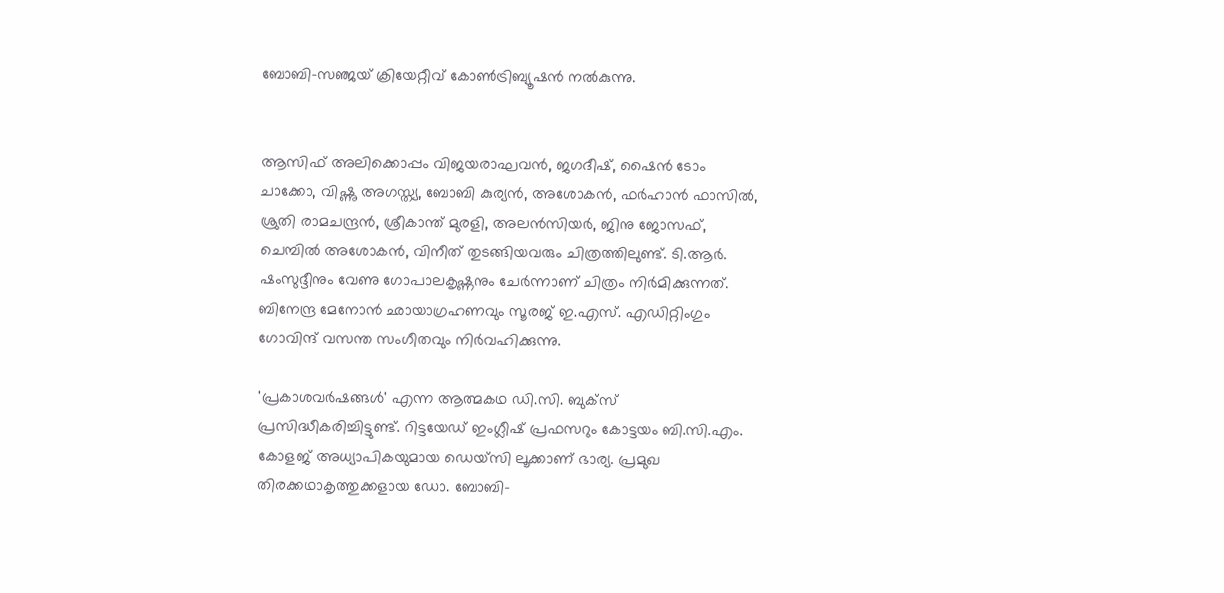ബോബി-സഞ്ജയ് ക്രിയേറ്റീവ് കോൺട്രിബ്യൂഷൻ നൽകുന്നു.


ആസിഫ് അലിക്കൊപ്പം വിജയരാഘവൻ, ജഗദീഷ്, ഷൈൻ ടോം ചാക്കോ, വിഷ്ണു അഗസ്ത്യ, ബോബി കുര്യൻ, അശോകൻ, ഫർഹാൻ ഫാസിൽ, ശ്രുതി രാമചന്ദ്രൻ, ശ്രീകാന്ത് മുരളി, അലൻസിയർ, ജിനു ജോസഫ്, ചെമ്പിൽ അശോകൻ, വിനീത് തുടങ്ങിയവരും ചിത്രത്തിലുണ്ട്. ടി.ആർ. ഷംസുദ്ദീനും വേണു ഗോപാലകൃഷ്ണനും ചേർന്നാണ് ചിത്രം നിർമിക്കുന്നത്. ബിനേന്ദ്ര മേനോൻ ഛായാഗ്രഹണവും സൂരജ് ഇ.എസ്. എഡിറ്റിംഗും ഗോവിന്ദ് വസന്ത സംഗീതവും നിർവഹിക്കുന്നു.

'പ്രകാശവർഷങ്ങൾ' എന്ന ആത്മകഥ ഡി.സി. ബുക്സ് പ്രസിദ്ധീകരിച്ചിട്ടുണ്ട്. റിട്ടയേഡ് ഇംഗ്ലീഷ് പ്രഫസറും കോട്ടയം ബി.സി.എം. കോളജ് അധ്യാപികയുമായ ഡെയ്സി ലൂക്കാണ് ഭാര്യ. പ്രമുഖ തിരക്കഥാകൃത്തുക്കളായ ഡോ. ബോബി-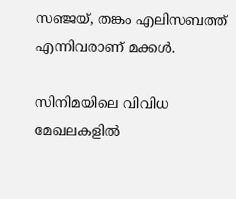സഞ്ജയ്, തങ്കം എലിസബത്ത് എന്നിവരാണ് മക്കൾ.

സിനിമയിലെ വിവിധ മേഖലകളിൽ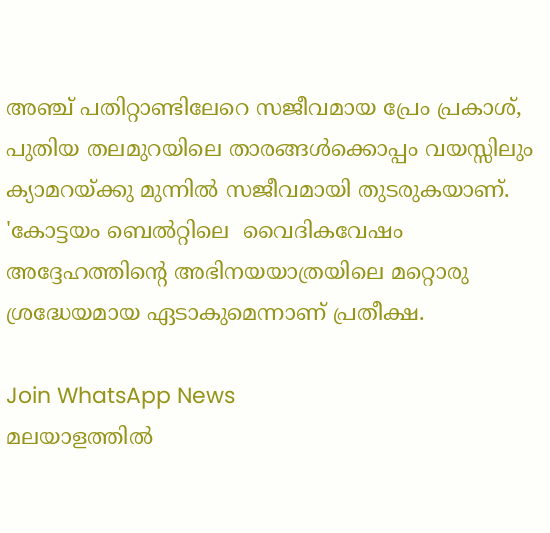അഞ്ച് പതിറ്റാണ്ടിലേറെ സജീവമായ പ്രേം പ്രകാശ്, പുതിയ തലമുറയിലെ താരങ്ങൾക്കൊപ്പം വയസ്സിലും ക്യാമറയ്ക്കു മുന്നിൽ സജീവമായി തുടരുകയാണ്. 'കോട്ടയം ബെൽറ്റിലെ  വൈദികവേഷം അദ്ദേഹത്തിന്റെ അഭിനയയാത്രയിലെ മറ്റൊരു ശ്രദ്ധേയമായ ഏടാകുമെന്നാണ് പ്രതീക്ഷ.

Join WhatsApp News
മലയാളത്തില്‍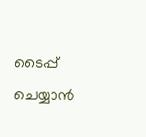ടൈപ്പ് ചെയ്യാന്‍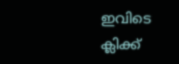ഇവിടെ ക്ലിക്ക്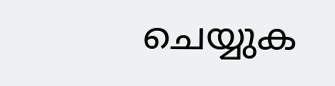ചെയ്യുക